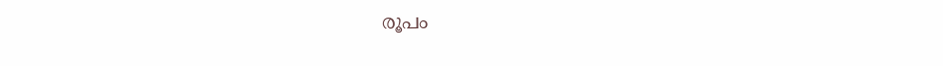രൂപം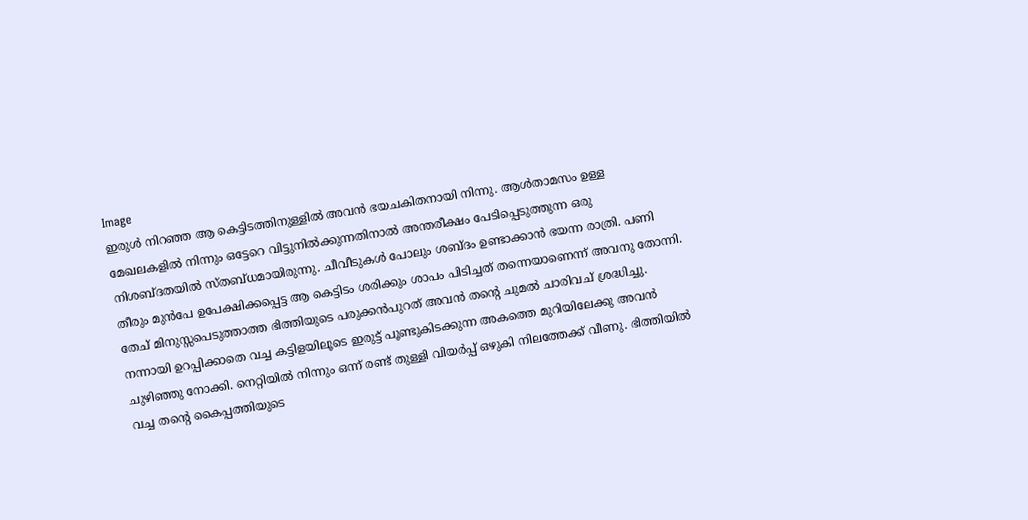Image
ഇരുൾ നിറഞ്ഞ ആ കെട്ടിടത്തിനുള്ളിൽ അവൻ ഭയചകിതനായി നിന്നു. ആൾതാമസം ഉള്ള മേഖലകളിൽ നിന്നും ഒട്ടേറെ വിട്ടുനിൽക്കുന്നതിനാൽ അന്തരീക്ഷം പേടിപ്പെടുത്തുന്ന ഒരു നിശബ്ദതയിൽ സ്തബ്ധമായിരുന്നു. ചീവീടുകൾ പോലും ശബ്ദം ഉണ്ടാക്കാൻ ഭയന്ന രാത്രി. പണി തീരും മുൻപേ ഉപേക്ഷിക്കപ്പെട്ട ആ കെട്ടിടം ശരിക്കും ശാപം പിടിച്ചത് തന്നെയാണെന്ന് അവനു തോന്നി. തേച് മിനുസ്സപെടുത്താത്ത ഭിത്തിയുടെ പരുക്കൻപുറത് അവൻ തന്റെ ചുമൽ ചാരിവച് ശ്രദ്ധിച്ചു. നന്നായി ഉറപ്പിക്കാതെ വച്ച കട്ടിളയിലൂടെ ഇരുട്ട് പൂണ്ടുകിടക്കുന്ന അകത്തെ മുറിയിലേക്കു അവൻ ചുഴിഞ്ഞു നോക്കി. നെറ്റിയിൽ നിന്നും ഒന്ന് രണ്ട് തുള്ളി വിയർപ്പ് ഒഴുകി നിലത്തേക്ക് വീണു. ഭിത്തിയിൽ വച്ച തന്റെ കൈപ്പത്തിയുടെ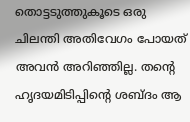തൊട്ടടുത്തുകൂടെ ഒരു ചിലന്തി അതിവേഗം പോയത് അവൻ അറിഞ്ഞില്ല. തന്റെ ഹൃദയമിടിപ്പിന്റെ ശബ്ദം ആ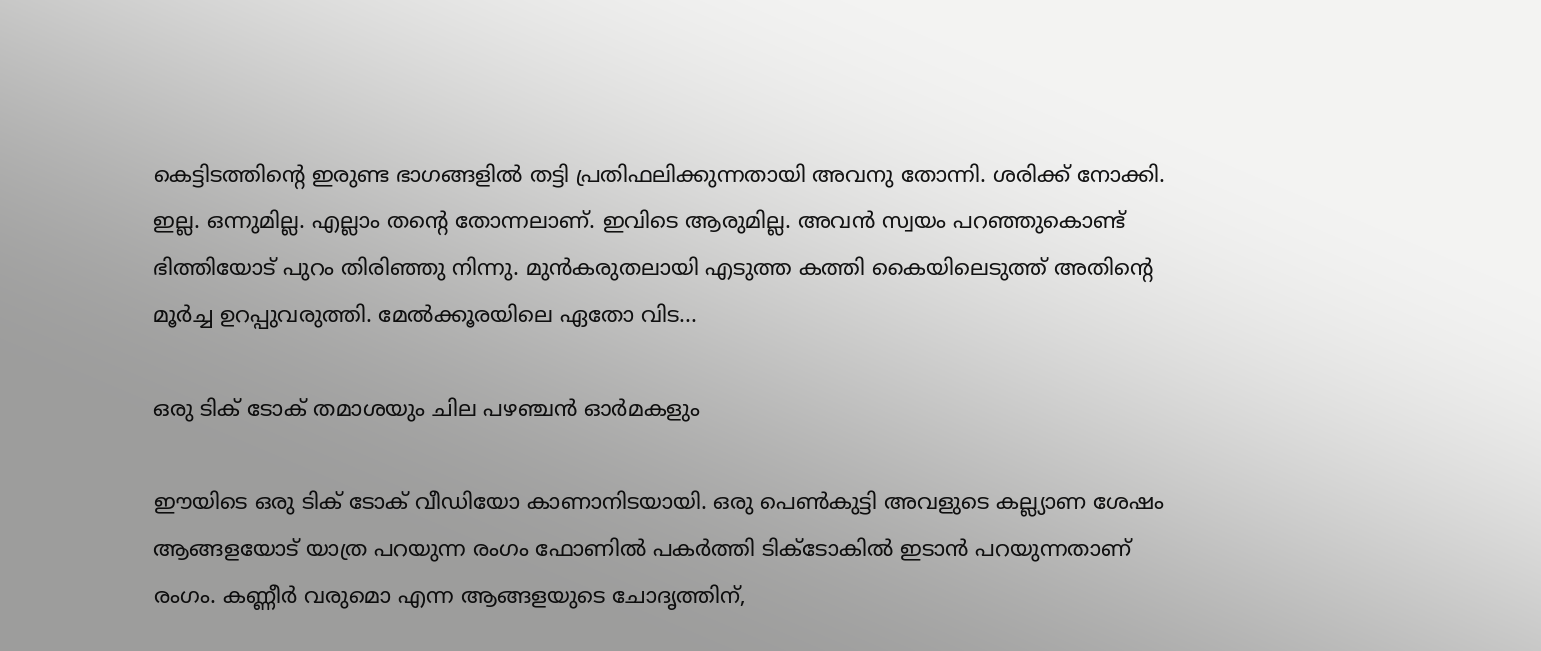കെട്ടിടത്തിന്റെ ഇരുണ്ട ഭാഗങ്ങളിൽ തട്ടി പ്രതിഫലിക്കുന്നതായി അവനു തോന്നി. ശരിക്ക് നോക്കി. ഇല്ല. ഒന്നുമില്ല. എല്ലാം തന്റെ തോന്നലാണ്. ഇവിടെ ആരുമില്ല. അവൻ സ്വയം പറഞ്ഞുകൊണ്ട് ഭിത്തിയോട് പുറം തിരിഞ്ഞു നിന്നു. മുൻകരുതലായി എടുത്ത കത്തി കൈയിലെടുത്ത് അതിന്റെ മൂർച്ച ഉറപ്പുവരുത്തി. മേൽക്കൂരയിലെ ഏതോ വിട...

ഒരു ടിക് ടോക് തമാശയും ചില പഴഞ്ചൻ ഓർമകളും

ഈയിടെ ഒരു ടിക് ടോക് വീഡിയോ കാണാനിടയായി. ഒരു പെൺകുട്ടി അവളുടെ കല്ല്യാണ ശേഷം ആങ്ങളയോട് യാത്ര പറയുന്ന രംഗം ഫോണിൽ പകർത്തി ടിക്ടോകിൽ ഇടാൻ പറയുന്നതാണ് രംഗം. കണ്ണീർ വരുമൊ എന്ന ആങ്ങളയുടെ ചോദൃത്തിന്,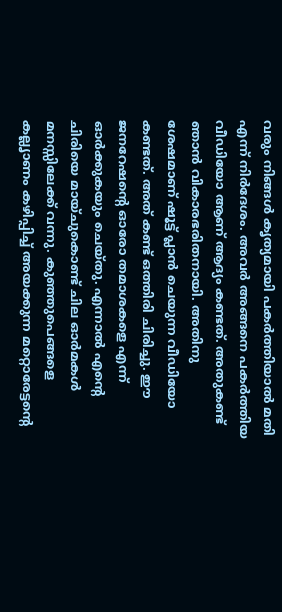വരും നിങ്ങൾ കൃത്യമായി പകർത്തിയാൽ മതി എന്ന് നിർദേശം. അവർ അങ്ങനെ പകർത്തിയ വീഡിയോ ആണ് ആദ്യം കണ്ടത്. അതുകണ്ട് ഞാൻ വികാരഭരിതനായി. അതിനു ശേഷമാണ് ഷൂട്ട് പ്ലാൻ ചെയുന്ന വീഡിയോ കണ്ടത്. അത് കണ്ട് ഒത്തിരി ചിരിച്ചു. ഈ ജനറേഷന്റെ ഓരോ തമാശകളെ എന്ന് ഓർക്കുകയും ചെയ്തു. എന്നാൽ എന്റെ ചിരിയെ മായ്ചുകൊണ്ട് ചില ഓർമകൾ മനസ്സിലേക്ക് വന്നു. കുഞ്ഞുപെങ്ങളെ കല്ലൃാണം കഴിപ്പിച്ച് അയക്കുന്ന മറ്റൊരേട്ടന്റെ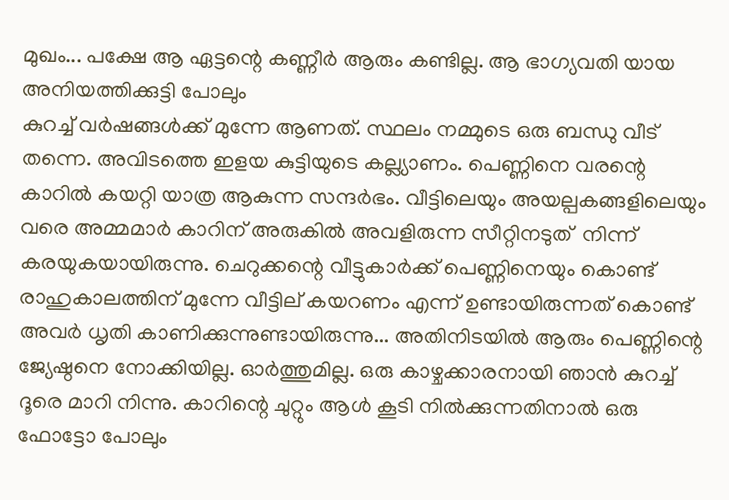മുഖം... പക്ഷേ ആ ഏട്ടന്റെ കണ്ണീർ ആരും കണ്ടില്ല. ആ ഭാഗ്യവതി യായ അനിയത്തിക്കുട്ടി പോലും
കുറച്ച് വർഷങ്ങൾക്ക് മുന്നേ ആണത്. സ്ഥലം നമ്മുടെ ഒരു ബന്ധു വീട് തന്നെ. അവിടത്തെ ഇളയ കുട്ടിയുടെ കല്ല്യാണം. പെണ്ണിനെ വരന്റെ കാറിൽ കയറ്റി യാത്ര ആകുന്ന സന്ദർഭം. വീട്ടിലെയും അയല്പകങ്ങളിലെയും വരെ അമ്മമാർ കാറിന് അരുകിൽ അവളിരുന്ന സീറ്റിനടുത്  നിന്ന് കരയുകയായിരുന്നു. ചെറുക്കന്റെ വീട്ടുകാർക്ക് പെണ്ണിനെയും കൊണ്ട് രാഹുകാലത്തിന് മുന്നേ വീട്ടില് കയറണം എന്ന് ഉണ്ടായിരുന്നത് കൊണ്ട് അവർ ധൃതി കാണിക്കുന്നുണ്ടായിരുന്നു... അതിനിടയിൽ ആരും പെണ്ണിന്റെ ജ്യേഷ്ഠനെ നോക്കിയില്ല. ഓർത്തുമില്ല. ഒരു കാഴ്ചക്കാരനായി ഞാൻ കുറച്ച് ദൂരെ മാറി നിന്നു. കാറിന്റെ ചുറ്റും ആൾ കൂടി നിൽക്കുന്നതിനാൽ ഒരു ഫോട്ടോ പോലും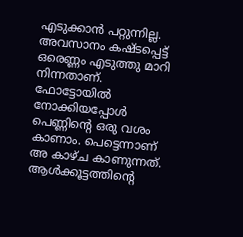എടുക്കാൻ പറ്റുന്നില്ല. അവസാനം കഷ്ടപ്പെട്ട് ഒരെണ്ണം എടുത്തു മാറി നിന്നതാണ്. ഫോട്ടോയിൽ നോക്കിയപ്പോൾ പെണ്ണിന്റെ ഒരു വശം കാണാം. പെട്ടെന്നാണ് അ കാഴ്ച കാണുന്നത്. ആൾക്കൂട്ടത്തിന്റെ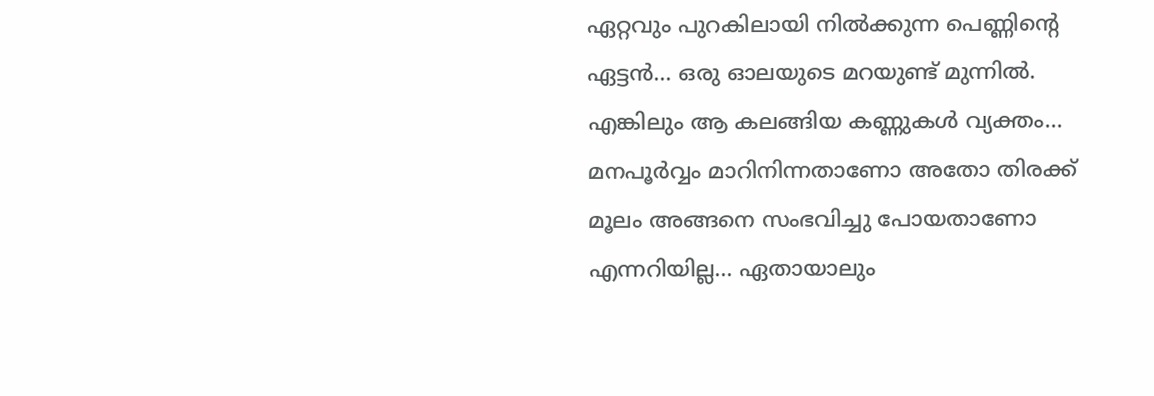ഏറ്റവും പുറകിലായി നിൽക്കുന്ന പെണ്ണിന്റെ ഏട്ടൻ... ഒരു ഓലയുടെ മറയുണ്ട് മുന്നിൽ. എങ്കിലും ആ കലങ്ങിയ കണ്ണുകൾ വ്യക്തം... മനപൂർവ്വം മാറിനിന്നതാണോ അതോ തിരക്ക് മൂലം അങ്ങനെ സംഭവിച്ചു പോയതാണോ എന്നറിയില്ല... ഏതായാലും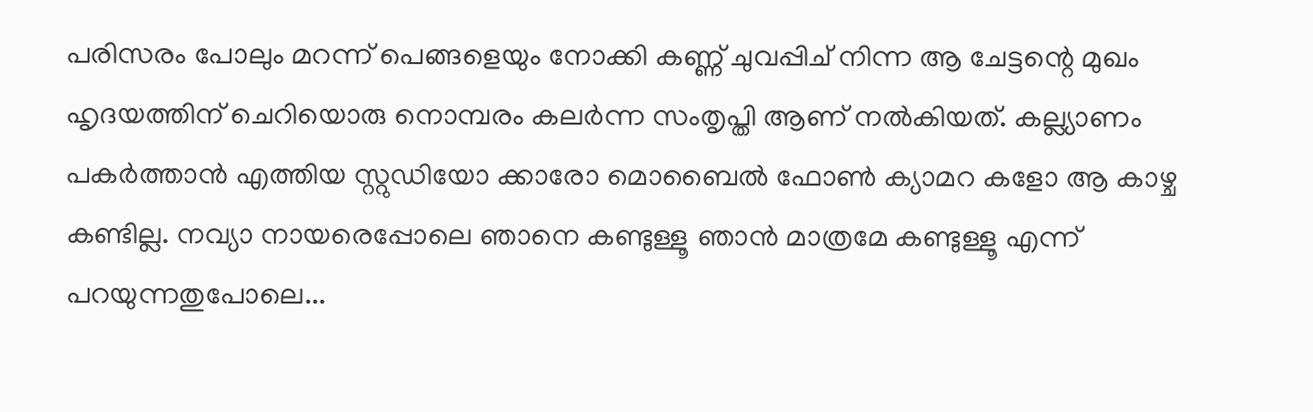പരിസരം പോലും മറന്ന് പെങ്ങളെയും നോക്കി കണ്ണ് ചുവപ്പിച് നിന്ന ആ ചേട്ടന്റെ മുഖം ഹൃദയത്തിന് ചെറിയൊരു നൊമ്പരം കലർന്ന സംതൃപ്തി ആണ് നൽകിയത്. കല്ല്യാണം പകർത്താൻ എത്തിയ സ്റ്റുഡിയോ ക്കാരോ മൊബൈൽ ഫോൺ ക്യാമറ കളോ ആ കാഴ്ച കണ്ടില്ല. നവ്യാ നായരെപ്പോലെ ഞാനെ കണ്ടുള്ളൂ ഞാൻ മാത്രമേ കണ്ടുള്ളൂ എന്ന് പറയുന്നതുപോലെ...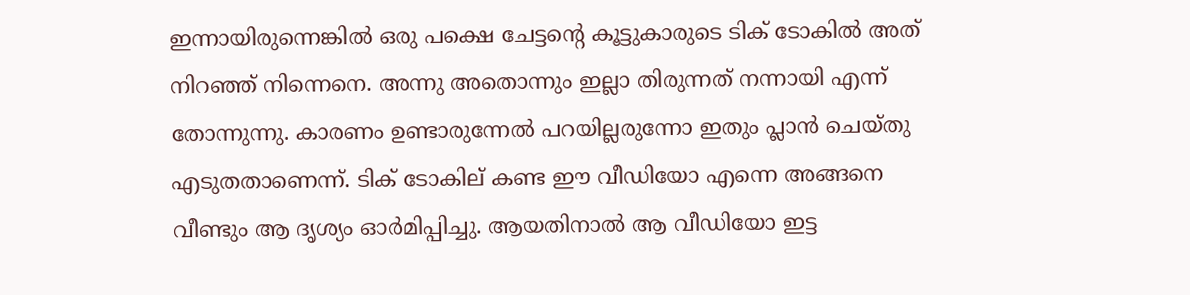ഇന്നായിരുന്നെങ്കിൽ ഒരു പക്ഷെ ചേട്ടന്റെ കൂട്ടുകാരുടെ ടിക് ടോകിൽ അത് നിറഞ്ഞ് നിന്നെനെ. അന്നു അതൊന്നും ഇല്ലാ തിരുന്നത്‌ നന്നായി എന്ന് തോന്നുന്നു. കാരണം ഉണ്ടാരുന്നേൽ പറയില്ലരുന്നോ ഇതും പ്ലാൻ ചെയ്തു എടുതതാണെന്ന്. ടിക് ടോകില്‌ കണ്ട ഈ വീഡിയോ എന്നെ അങ്ങനെ വീണ്ടും ആ ദൃശ്യം ഓർമിപ്പിച്ചു. ആയതിനാൽ ആ വീഡിയോ ഇട്ട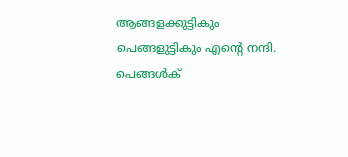ആങ്ങളക്കുട്ടികും പെങ്ങളുട്ടികും എന്റെ നന്ദി. പെങ്ങൾക്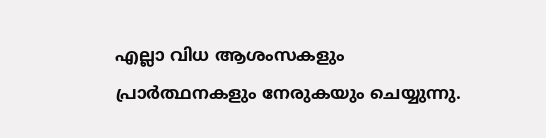എല്ലാ വിധ ആശംസകളും പ്രാർത്ഥനകളും നേരുകയും ചെയ്യുന്നു.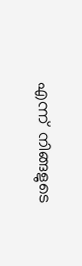എന്ന്  നിങ്ങളുടെ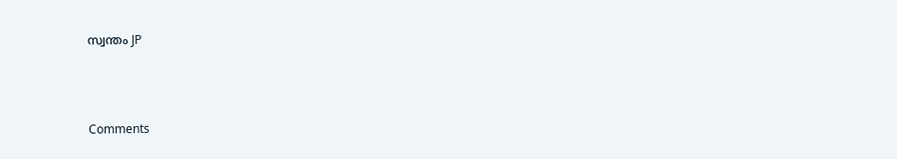സ്വന്തം JP



Comments